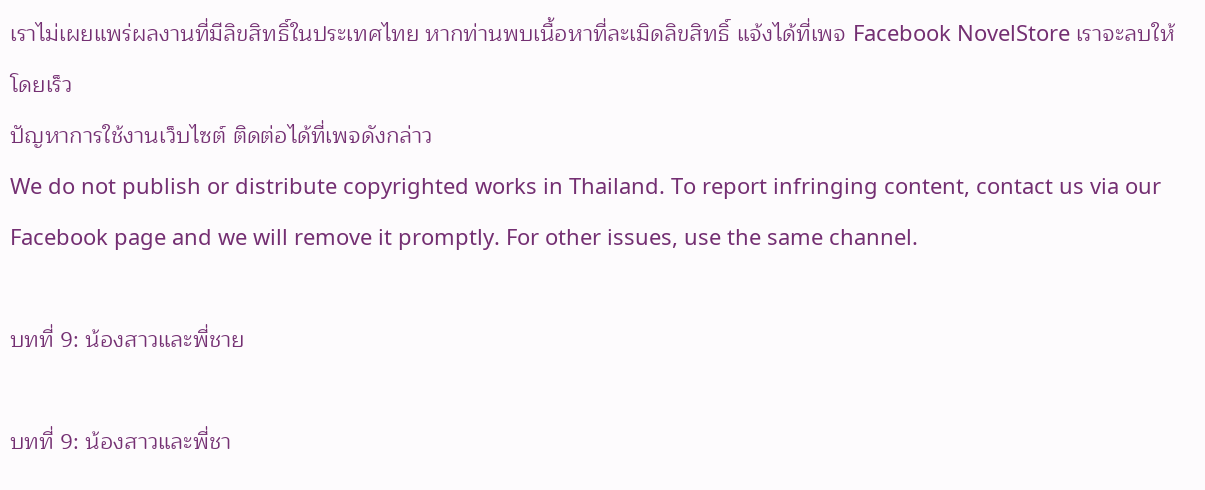เราไม่เผยแพร่ผลงานที่มีลิขสิทธิ์ในประเทศไทย หากท่านพบเนื้อหาที่ละเมิดลิขสิทธิ์ แจ้งได้ที่เพจ Facebook NovelStore เราจะลบให้โดยเร็ว
ปัญหาการใช้งานเว็บไซต์ ติดต่อได้ที่เพจดังกล่าว
We do not publish or distribute copyrighted works in Thailand. To report infringing content, contact us via our Facebook page and we will remove it promptly. For other issues, use the same channel.

บทที่ 9: น้องสาวและพี่ชาย

บทที่ 9: น้องสาวและพี่ชา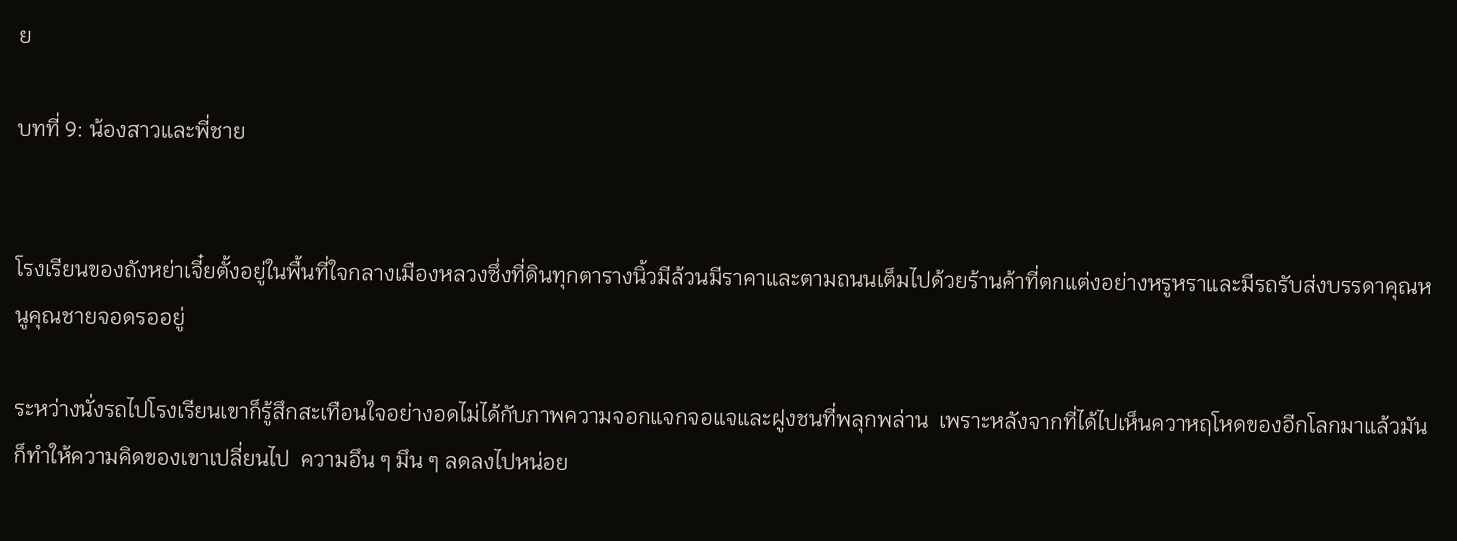ย

บทที่ 9: น้องสาวและพี่ชาย


โรงเรียนของถังหย่าเจี๋ยตั้งอยู่ในพื้นที่ใจกลางเมืองหลวงซึ่งที่ดินทุกตารางนิ้วมีล้วนมีราคาและตามถนนเต็มไปด้วยร้านค้าที่ตกแต่งอย่างหรูหราและมีรถรับส่งบรรดาคุณหนูคุณชายจอดรออยู่

ระหว่างนั่งรถไปโรงเรียนเขาก็รู้สึกสะเทือนใจอย่างอดไม่ได้กับภาพความจอกแจกจอแจและฝูงชนที่พลุกพล่าน  เพราะหลังจากที่ได้ไปเห็นควาหฤโหดของอีกโลกมาแล้วมันก็ทำให้ความคิดของเขาเปลี่ยนไป  ความอึน ๆ มึน ๆ ลดลงไปหน่อย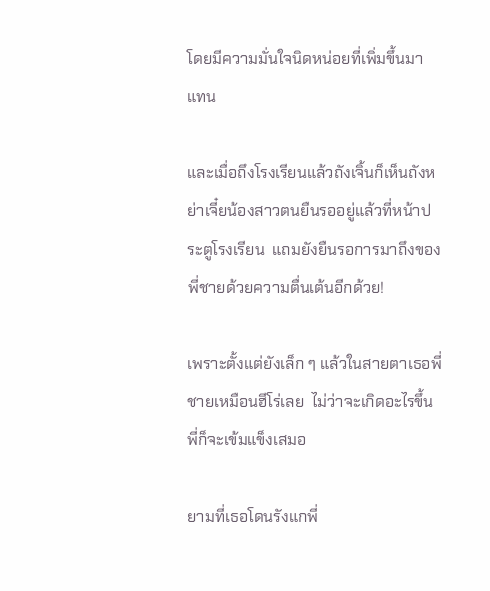โดยมีความมั่นใจนิดหน่อยที่เพิ่มขึ้นมาแทน

และเมื่อถึงโรงเรียนแล้วถังเจิ้นก็เห็นถังหย่าเจี๋ยน้องสาวตนยืนรออยู่แล้วที่หน้าประตูโรงเรียน  แถมยังยืนรอการมาถึงของพี่ชายด้วยความตื่นเต้นอีกด้วย!

เพราะตั้งแต่ยังเล็ก ๆ แล้วในสายตาเธอพี่ชายเหมือนฮีโร่เลย  ไม่ว่าจะเกิดอะไรขึ้นพี่ก็จะเข้มแข็งเสมอ

ยามที่เธอโดนรังแกพี่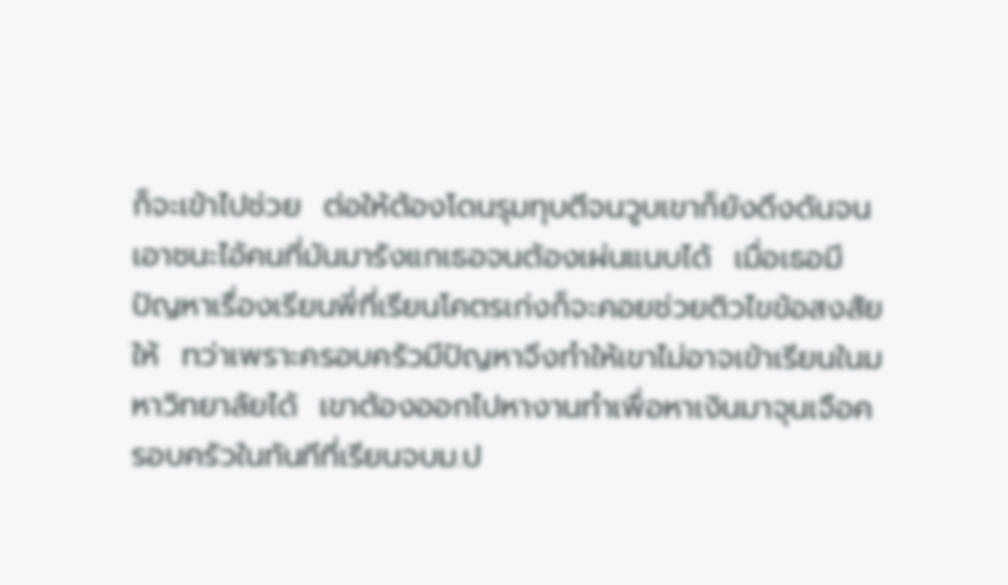ก็จะเข้าไปช่วย  ต่อให้ต้องโดนรุมทุบตีจนวูบเขาก็ยังดึงดันจนเอาชนะไอ้คนที่มันมารังแกเธอจนต้องเผ่นแนบได้  เมื่อเธอมีปัญหาเรื่องเรียนพี่ที่เรียนโคตรเก่งก็จะคอยช่วยติวไขข้อสงสัยให้  ทว่าเพราะครอบครัวมีปัญหาจึงทำให้เขาไม่อาจเข้าเรียนในมหาวิทยาลัยได้  เขาต้องออกไปหางานทำเพื่อหาเงินมาจุนเจือครอบครัวในทันทีที่เรียนจบม.ป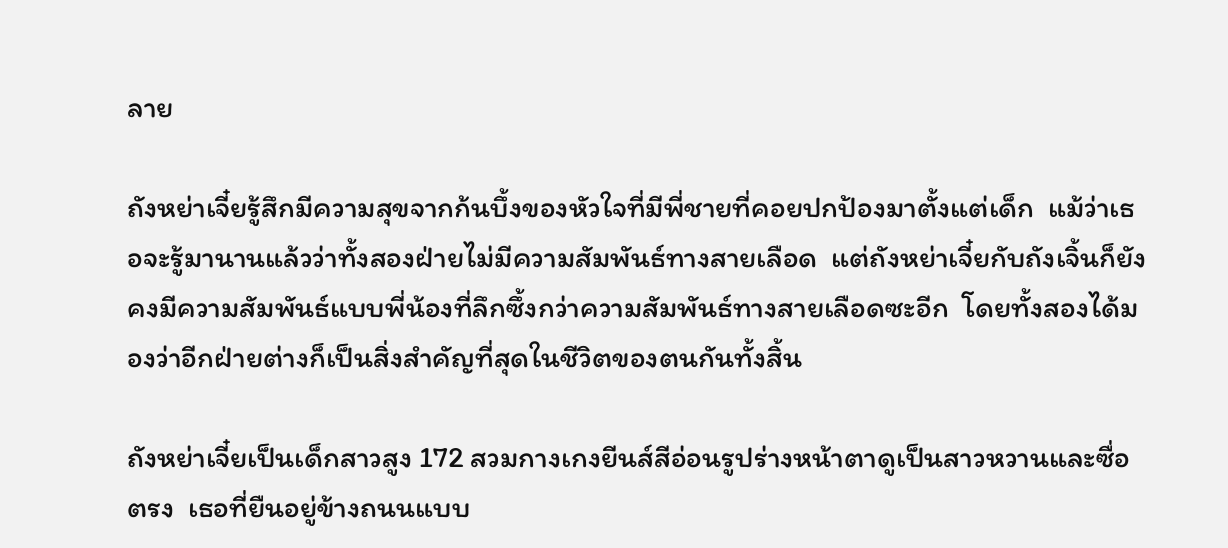ลาย

ถังหย่าเจี๋ยรู้สึกมีความสุขจากก้นบึ้งของหัวใจที่มีพี่ชายที่คอยปกป้องมาตั้งแต่เด็ก  แม้ว่าเธอจะรู้มานานแล้วว่าทั้งสองฝ่ายไม่มีความสัมพันธ์ทางสายเลือด  แต่ถังหย่าเจี๋ยกับถังเจิ้นก็ยังคงมีความสัมพันธ์แบบพี่น้องที่ลึกซึ้งกว่าความสัมพันธ์ทางสายเลือดซะอีก  โดยทั้งสองได้มองว่าอีกฝ่ายต่างก็เป็นสิ่งสำคัญที่สุดในชีวิตของตนกันทั้งสิ้น

ถังหย่าเจี๋ยเป็นเด็กสาวสูง 172 สวมกางเกงยีนส์สีอ่อนรูปร่างหน้าตาดูเป็นสาวหวานและซื่อตรง  เธอที่ยืนอยู่ข้างถนนแบบ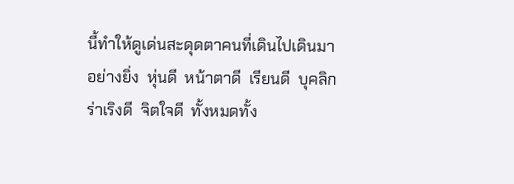นี้ทำให้ดูเด่นสะดุดตาคนที่เดินไปเดินมาอย่างยิ่ง  หุ่นดี  หน้าตาดี  เรียนดี  บุคลิกร่าเริงดี  จิตใจดี  ทั้งหมดทั้ง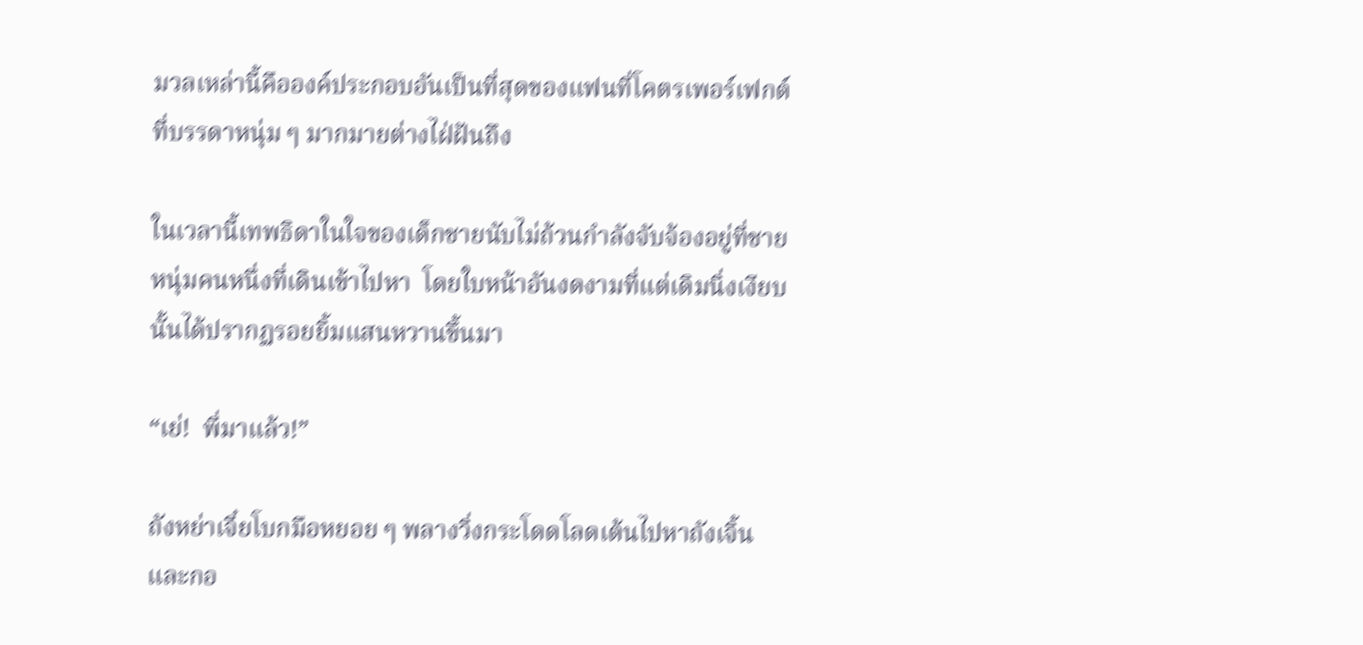มวลเหล่านี้คือองค์ประกอบอันเป็นที่สุดของแฟนที่โคตรเพอร์เฟกต์ที่บรรดาหนุ่ม ๆ มากมายต่างไฝ่ฝันถึง

ในเวลานี้เทพธิดาในใจของเด็กชายนับไม่ถ้วนกำลังจับจ้องอยู่ที่ชายหนุ่มคนหนึ่งที่เดินเข้าไปหา  โดยใบหน้าอันงดงามที่แต่เดิมนิ่งเงียบนั้นได้ปรากฏรอยยิ้มแสนหวานขึ้นมา

“เย่!  พี่มาแล้ว!”

ถังหย่าเจี๋ยโบกมือหยอย ๆ พลางวิ่งกระโดดโลดเต้นไปหาถังเจิ้นและกอ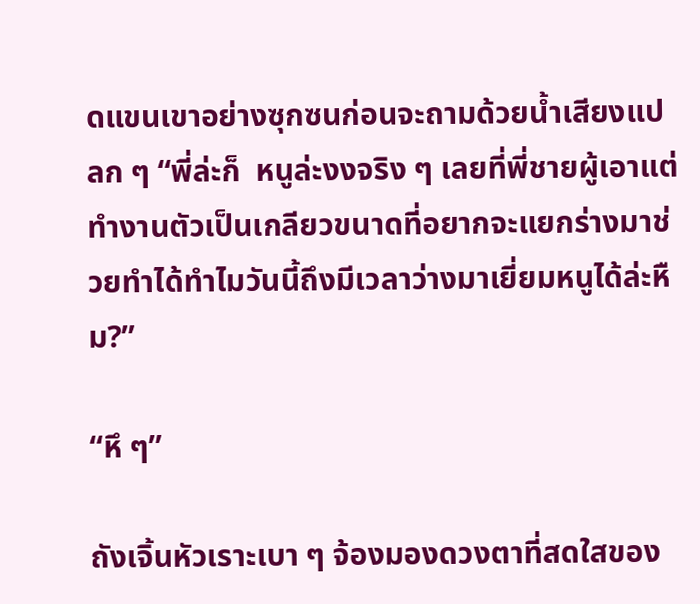ดแขนเขาอย่างซุกซนก่อนจะถามด้วยน้ำเสียงแปลก ๆ “พี่ล่ะก็  หนูล่ะงงจริง ๆ เลยที่พี่ชายผู้เอาแต่ทำงานตัวเป็นเกลียวขนาดที่อยากจะแยกร่างมาช่วยทำได้ทำไมวันนี้ถึงมีเวลาว่างมาเยี่ยมหนูได้ล่ะหืม?”

“หึ ๆ”

ถังเจิ้นหัวเราะเบา ๆ จ้องมองดวงตาที่สดใสของ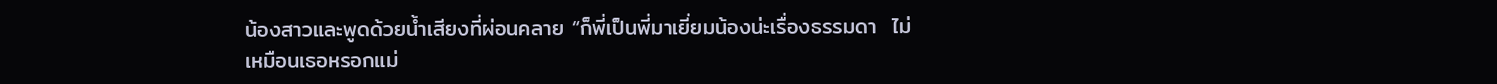น้องสาวและพูดด้วยน้ำเสียงที่ผ่อนคลาย “ก็พี่เป็นพี่มาเยี่ยมน้องน่ะเรื่องธรรมดา  ไม่เหมือนเธอหรอกแม่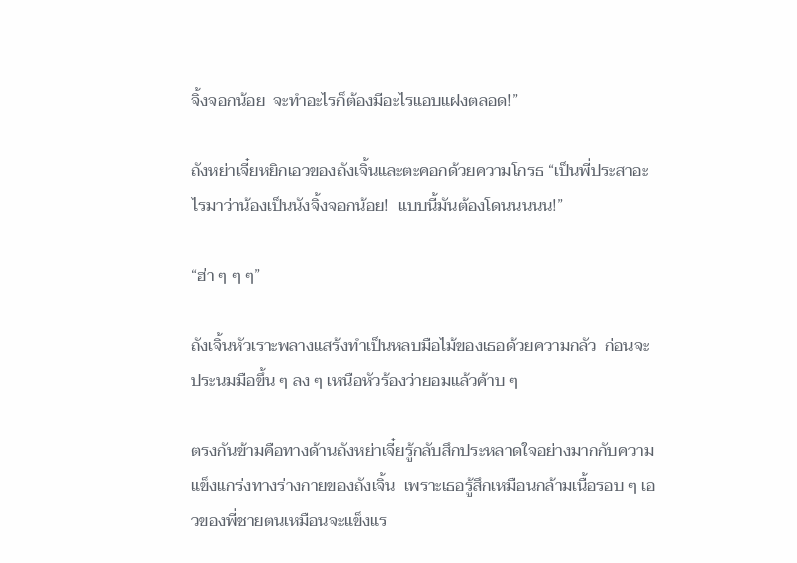จิ้งจอกน้อย  จะทำอะไรก็ต้องมีอะไรแอบแฝงตลอด!”

ถังหย่าเจี๋ยหยิกเอวของถังเจิ้นและตะคอกด้วยความโกรธ “เป็นพี่ประสาอะไรมาว่าน้องเป็นนังจิ้งจอกน้อย!  แบบนี้มันต้องโดนนนนน!”

“ฮ่า ๆ ๆ ๆ”

ถังเจิ้นหัวเราะพลางแสร้งทำเป็นหลบมือไม้ของเธอด้วยความกลัว  ก่อนจะประนมมือขึ้น ๆ ลง ๆ เหนือหัวร้องว่ายอมแล้วค้าบ ๆ

ตรงกันข้ามคือทางด้านถังหย่าเจี๋ยรู้กลับสึกประหลาดใจอย่างมากกับความแข็งแกร่งทางร่างกายของถังเจิ้น  เพราะเธอรู้สึกเหมือนกล้ามเนื้อรอบ ๆ เอวของพี่ชายตนเหมือนจะแข็งแร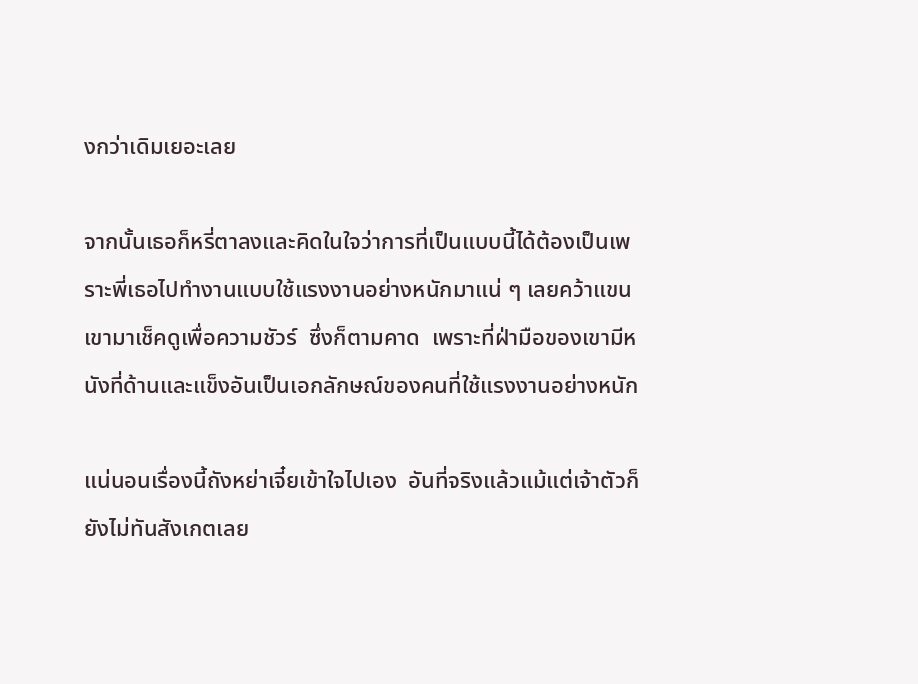งกว่าเดิมเยอะเลย

จากนั้นเธอก็หรี่ตาลงและคิดในใจว่าการที่เป็นแบบนี้ได้ต้องเป็นเพราะพี่เธอไปทำงานแบบใช้แรงงานอย่างหนักมาแน่ ๆ เลยคว้าแขนเขามาเช็คดูเพื่อความชัวร์  ซึ่งก็ตามคาด  เพราะที่ฝ่ามือของเขามีหนังที่ด้านและแข็งอันเป็นเอกลักษณ์ของคนที่ใช้แรงงานอย่างหนัก

แน่นอนเรื่องนี้ถังหย่าเจี๋ยเข้าใจไปเอง  อันที่จริงแล้วแม้แต่เจ้าตัวก็ยังไม่ทันสังเกตเลย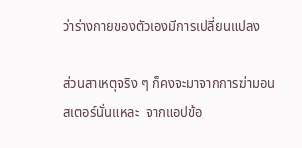ว่าร่างกายของตัวเองมีการเปลี่ยนแปลง

ส่วนสาเหตุจริง ๆ ก็คงจะมาจากการฆ่ามอนสเตอร์นั่นแหละ  จากแอปข้อ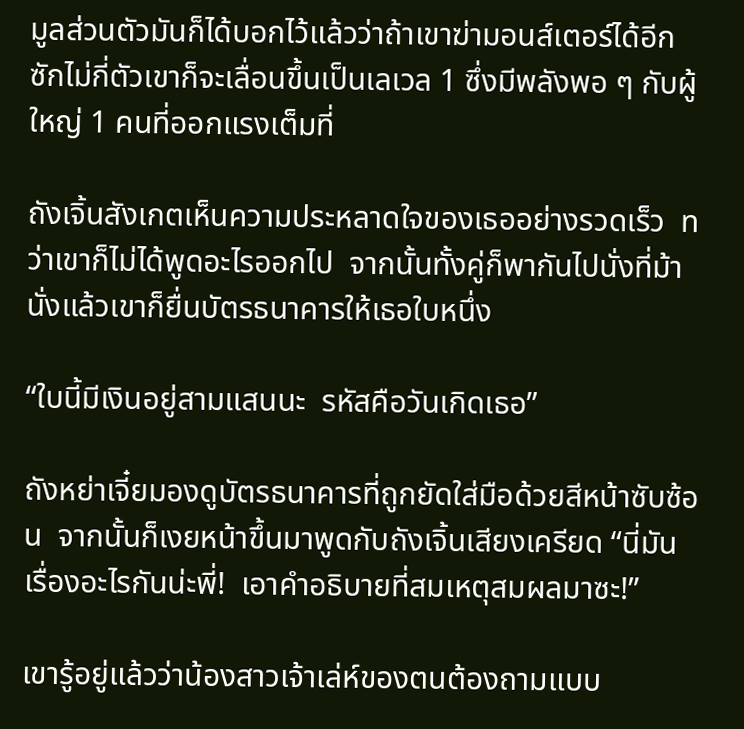มูลส่วนตัวมันก็ได้บอกไว้แล้วว่าถ้าเขาฆ่ามอนส์เตอร์ได้อีกซักไม่กี่ตัวเขาก็จะเลื่อนขึ้นเป็นเลเวล 1 ซึ่งมีพลังพอ ๆ กับผู้ใหญ่ 1 คนที่ออกแรงเต็มที่

ถังเจิ้นสังเกตเห็นความประหลาดใจของเธออย่างรวดเร็ว  ทว่าเขาก็ไม่ได้พูดอะไรออกไป  จากนั้นทั้งคู่ก็พากันไปนั่งที่ม้านั่งแล้วเขาก็ยื่นบัตรธนาคารให้เธอใบหนึ่ง

“ใบนี้มีเงินอยู่สามแสนนะ  รหัสคือวันเกิดเธอ”

ถังหย่าเจี๋ยมองดูบัตรธนาคารที่ถูกยัดใส่มือด้วยสีหน้าซับซ้อน  จากนั้นก็เงยหน้าขึ้นมาพูดกับถังเจิ้นเสียงเครียด “นี่มันเรื่องอะไรกันน่ะพี่!  เอาคำอธิบายที่สมเหตุสมผลมาซะ!”

เขารู้อยู่แล้วว่าน้องสาวเจ้าเล่ห์ของตนต้องถามแบบ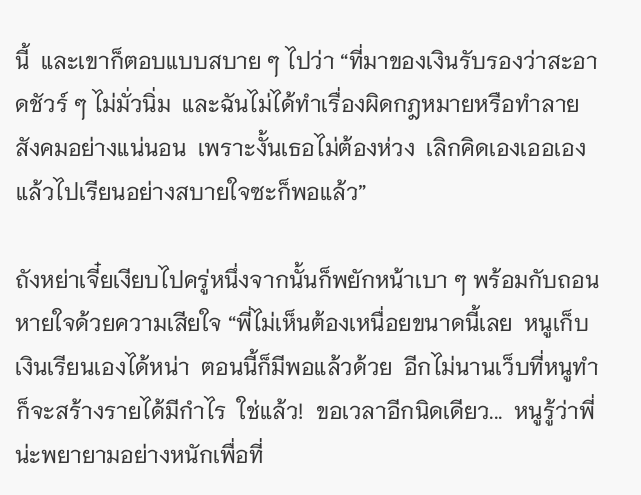นี้  และเขาก็ตอบแบบสบาย ๆ ไปว่า “ที่มาของเงินรับรองว่าสะอาดชัวร์ ๆ ไม่มั่วนิ่ม  และฉันไม่ได้ทำเรื่องผิดกฎหมายหรือทำลายสังคมอย่างแน่นอน  เพราะงั้นเธอไม่ต้องห่วง  เลิกคิดเองเออเองแล้วไปเรียนอย่างสบายใจซะก็พอแล้ว”

ถังหย่าเจี๋ยเงียบไปครู่หนึ่งจากนั้นก็พยักหน้าเบา ๆ พร้อมกับถอนหายใจด้วยความเสียใจ “พี่ไม่เห็นต้องเหนื่อยขนาดนี้เลย  หนูเก็บเงินเรียนเองได้หน่า  ตอนนี้ก็มีพอแล้วด้วย  อีกไม่นานเว็บที่หนูทำก็จะสร้างรายได้มีกำไร  ใช่แล้ว!  ขอเวลาอีกนิดเดียว...  หนูรู้ว่าพี่น่ะพยายามอย่างหนักเพื่อที่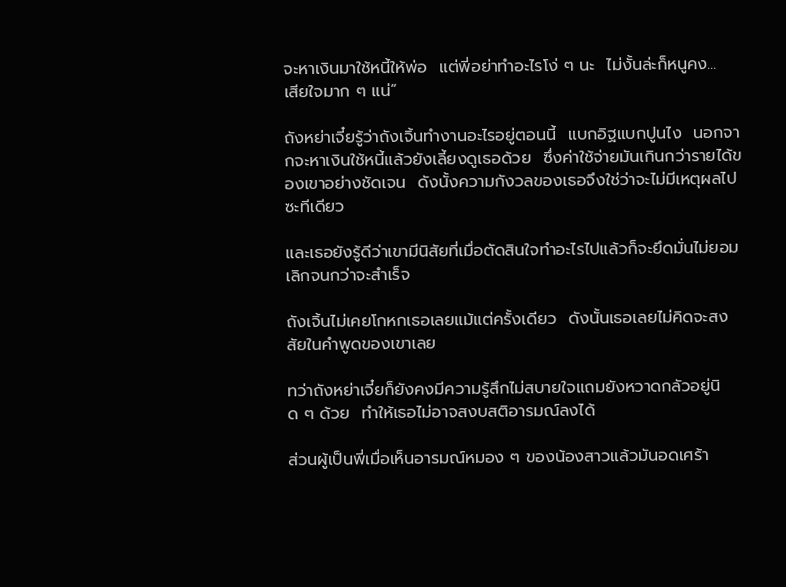จะหาเงินมาใช้หนี้ให้พ่อ  แต่พี่อย่าทำอะไรโง่ ๆ นะ  ไม่งั้นล่ะก็หนูคง...  เสียใจมาก ๆ แน่”

ถังหย่าเจี๋ยรู้ว่าถังเจิ้นทำงานอะไรอยู่ตอนนี้  แบกอิฐแบกปูนไง  นอกจากจะหาเงินใช้หนี้แล้วยังเลี้ยงดูเธอด้วย  ซึ่งค่าใช้จ่ายมันเกินกว่ารายได้ของเขาอย่างชัดเจน  ดังนั้งความกังวลของเธอจึงใช่ว่าจะไม่มีเหตุผลไปซะทีเดียว

และเธอยังรู้ดีว่าเขามีนิสัยที่เมื่อตัดสินใจทำอะไรไปแล้วก็จะยึดมั่นไม่ยอมเลิกจนกว่าจะสำเร็จ

ถังเจิ้นไม่เคยโกหกเธอเลยแม้แต่ครั้งเดียว  ดังนั้นเธอเลยไม่คิดจะสงสัยในคำพูดของเขาเลย

ทว่าถังหย่าเจี๋ยก็ยังคงมีความรู้สึกไม่สบายใจแถมยังหวาดกลัวอยู่นิด ๆ ด้วย  ทำให้เธอไม่อาจสงบสติอารมณ์ลงได้

ส่วนผู้เป็นพี่เมื่อเห็นอารมณ์หมอง ๆ ของน้องสาวแล้วมันอดเศร้า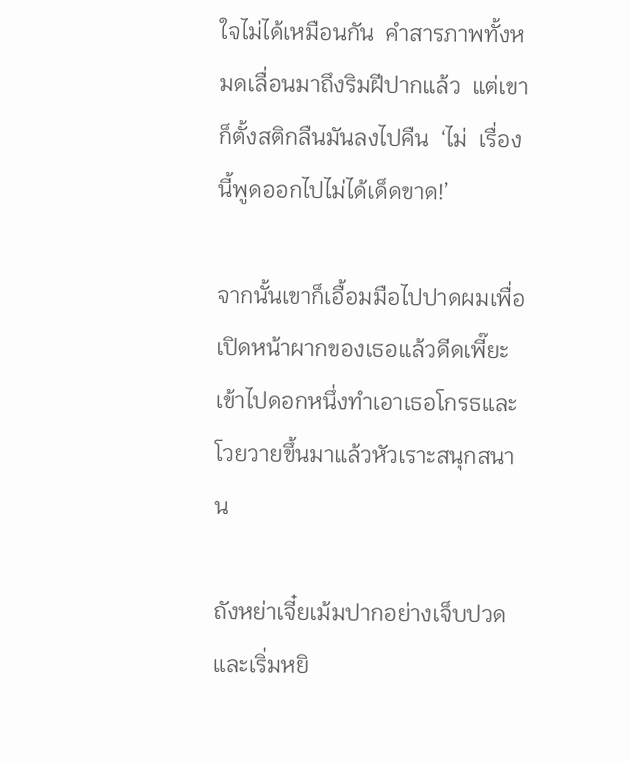ใจไม่ได้เหมือนกัน  คำสารภาพทั้งหมดเลื่อนมาถึงริมฝีปากแล้ว  แต่เขาก็ตั้งสติกลืนมันลงไปคืน  ‘ไม่  เรื่องนี้พูดออกไปไม่ได้เด็ดขาด!’

จากนั้นเขาก็เอื้อมมือไปปาดผมเพื่อเปิดหน้าผากของเธอแล้วดีดเพี๊ยะเข้าไปดอกหนึ่งทำเอาเธอโกรธและโวยวายขึ้นมาแล้วหัวเราะสนุกสนาน

ถังหย่าเจี๋ยเม้มปากอย่างเจ็บปวดและเริ่มหยิ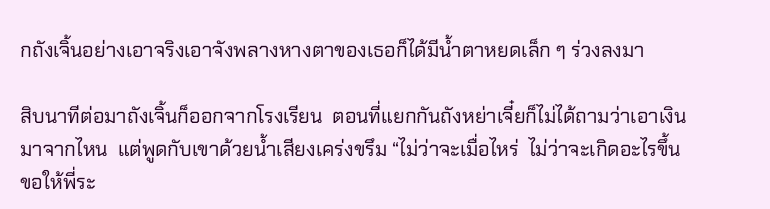กถังเจิ้นอย่างเอาจริงเอาจังพลางหางตาของเธอก็ได้มีน้ำตาหยดเล็ก ๆ ร่วงลงมา

สิบนาทีต่อมาถังเจิ้นก็ออกจากโรงเรียน  ตอนที่แยกกันถังหย่าเจี๋ยก็ไม่ได้ถามว่าเอาเงินมาจากไหน  แต่พูดกับเขาด้วยน้ำเสียงเคร่งขรึม “ไม่ว่าจะเมื่อไหร่  ไม่ว่าจะเกิดอะไรขึ้น  ขอให้พี่ระ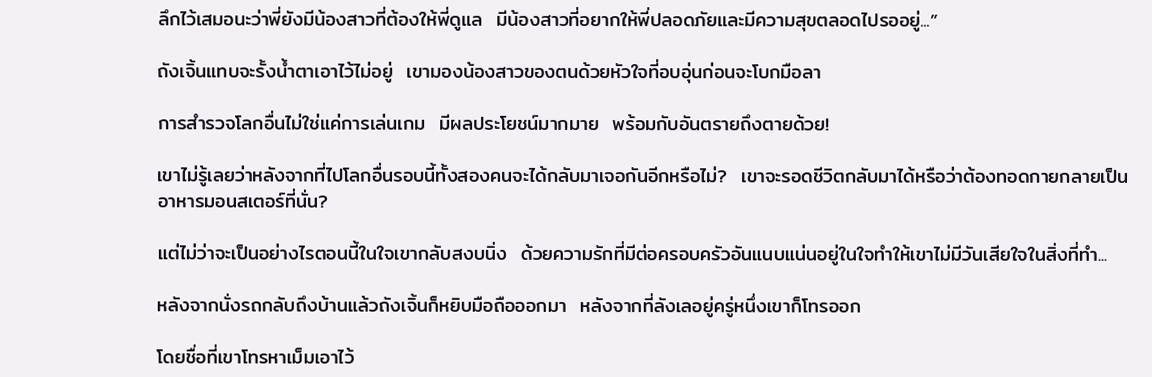ลึกไว้เสมอนะว่าพี่ยังมีน้องสาวที่ต้องให้พี่ดูแล  มีน้องสาวที่อยากให้พี่ปลอดภัยและมีความสุขตลอดไปรออยู่...”

ถังเจิ้นแทบจะรั้งน้ำตาเอาไว้ไม่อยู่  เขามองน้องสาวของตนด้วยหัวใจที่อบอุ่นก่อนจะโบกมือลา

การสำรวจโลกอื่นไม่ใช่แค่การเล่นเกม  มีผลประโยชน์มากมาย  พร้อมกับอันตรายถึงตายด้วย!

เขาไม่รู้เลยว่าหลังจากที่ไปโลกอื่นรอบนี้ทั้งสองคนจะได้กลับมาเจอกันอีกหรือไม่?  เขาจะรอดชีวิตกลับมาได้หรือว่าต้องทอดกายกลายเป็นอาหารมอนสเตอร์ที่นั่น?

แต่ไม่ว่าจะเป็นอย่างไรตอนนี้ในใจเขากลับสงบนิ่ง  ด้วยความรักที่มีต่อครอบครัวอันแนบแน่นอยู่ในใจทำให้เขาไม่มีวันเสียใจในสิ่งที่ทำ...

หลังจากนั่งรถกลับถึงบ้านแล้วถังเจิ้นก็หยิบมือถือออกมา  หลังจากที่ลังเลอยู่ครู่หนึ่งเขาก็โทรออก

โดยชื่อที่เขาโทรหาเม็มเอาไว้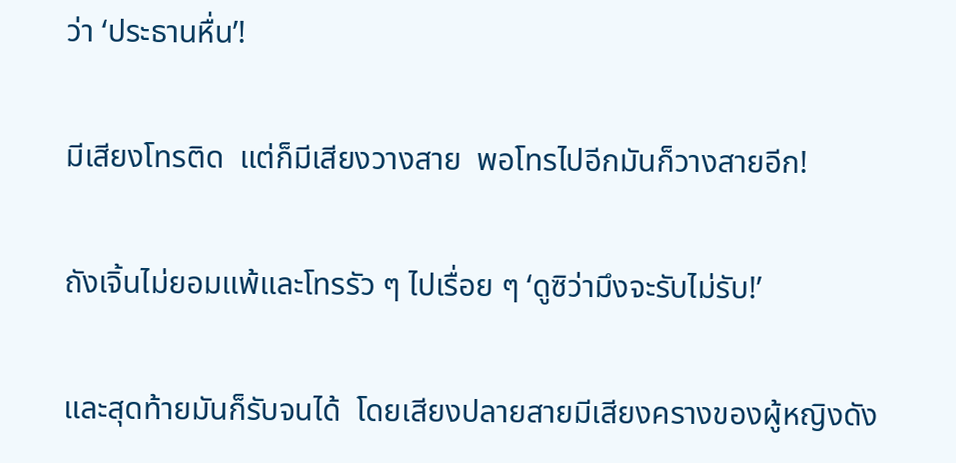ว่า ‘ประธานหื่น’!

มีเสียงโทรติด  แต่ก็มีเสียงวางสาย  พอโทรไปอีกมันก็วางสายอีก!

ถังเจิ้นไม่ยอมแพ้และโทรรัว ๆ ไปเรื่อย ๆ ‘ดูซิว่ามึงจะรับไม่รับ!’

และสุดท้ายมันก็รับจนได้  โดยเสียงปลายสายมีเสียงครางของผู้หญิงดัง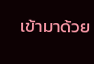เข้ามาด้วย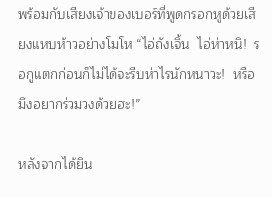พร้อมกับเสียงเจ้าของเบอร์ที่พูดกรอกหูด้วยเสียงแหบห้าวอย่างโมโห “ไอ่ถังเจิ้น  ไอ่ห่าหนิ!  รอกูแตกก่อนก็ไม่ได้จะรีบห่าไรนักหนาวะ!  หรือมึงอยากร่วมวงด้วยฮะ!”

หลังจากได้ยิน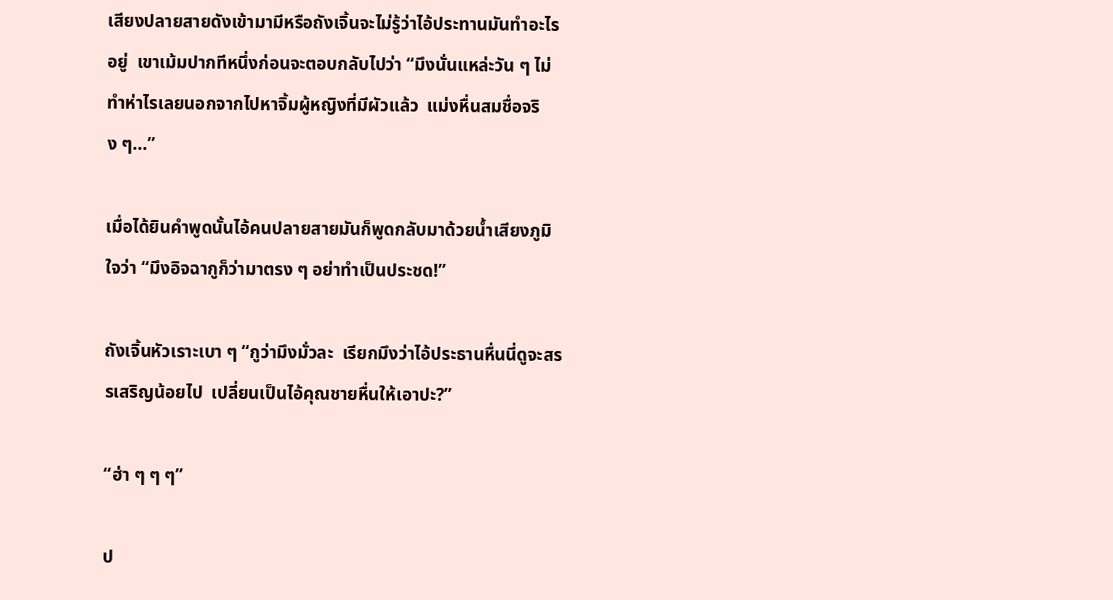เสียงปลายสายดังเข้ามามีหรือถังเจิ้นจะไม่รู้ว่าไอ้ประทานมันทำอะไรอยู่  เขาเม้มปากทีหนึ่งก่อนจะตอบกลับไปว่า “มึงนั่นแหล่ะวัน ๆ ไม่ทำห่าไรเลยนอกจากไปหาจิ้มผู้หญิงที่มีผัวแล้ว  แม่งหื่นสมชื่อจริง ๆ...”

เมื่อได้ยินคำพูดนั้นไอ้คนปลายสายมันก็พูดกลับมาด้วยน้ำเสียงภูมิใจว่า “มึงอิจฉากูก็ว่ามาตรง ๆ อย่าทำเป็นประชด!”

ถังเจิ้นหัวเราะเบา ๆ “กูว่ามึงมั่วละ  เรียกมึงว่าไอ้ประธานหื่นนี่ดูจะสรรเสริญน้อยไป  เปลี่ยนเป็นไอ้คุณชายหื่นให้เอาปะ?”

“ฮ่า ๆ ๆ ๆ”

ป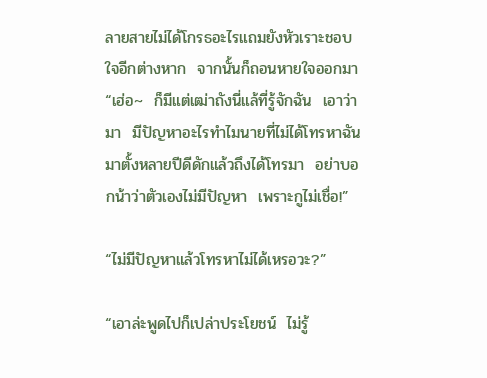ลายสายไม่ได้โกรธอะไรแถมยังหัวเราะชอบใจอีกต่างหาก  จากนั้นก็ถอนหายใจออกมา “เฮ่อ~  ก็มีแต่เฒ่าถังนี่แล้ที่รู้จักฉัน  เอาว่ามา  มีปัญหาอะไรทำไมนายที่ไม่ได้โทรหาฉันมาตั้งหลายปีดีดักแล้วถึงได้โทรมา  อย่าบอกน้าว่าตัวเองไม่มีปัญหา  เพราะกูไม่เชื่อ!”

“ไม่มีปัญหาแล้วโทรหาไม่ได้เหรอวะ?”

“เอาล่ะพูดไปก็เปล่าประโยชน์  ไม่รู้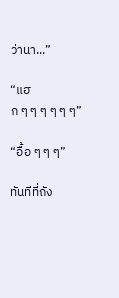ว่านา...”

“แฮก ๆ ๆ ๆ ๆ ๆ ๆ”

“อื้อ ๆ ๆ ๆ”

ทันทีที่ถัง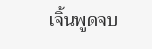เจิ้นพูดจบ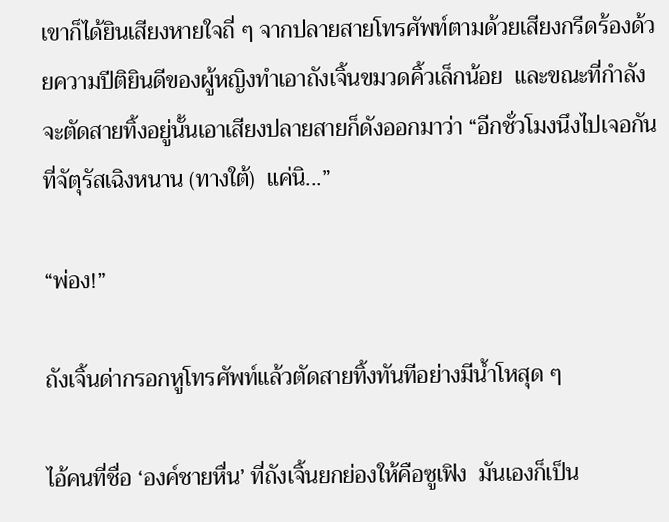เขาก็ได้ยินเสียงหายใจถี่ ๆ จากปลายสายโทรศัพท์ตามด้วยเสียงกรีดร้องด้วยความปีติยินดีของผู้หญิงทำเอาถังเจิ้นขมวดคิ้วเล็กน้อย  และขณะที่กำลังจะตัดสายทิ้งอยู่นั้นเอาเสียงปลายสายก็ดังออกมาว่า “อีกชั่วโมงนึงไปเจอกันที่จัตุรัสเฉิงหนาน (ทางใต้)  แค่นิ...”

“พ่อง!”

ถังเจิ้นด่ากรอกหูโทรศัพท์แล้วตัดสายทิ้งทันทีอย่างมีน้ำโหสุด ๆ

ไอ้คนที่ชื่อ ‘องค์ชายหื่น’ ที่ถังเจิ้นยกย่องให้คือซูเฟิง  มันเองก็เป็น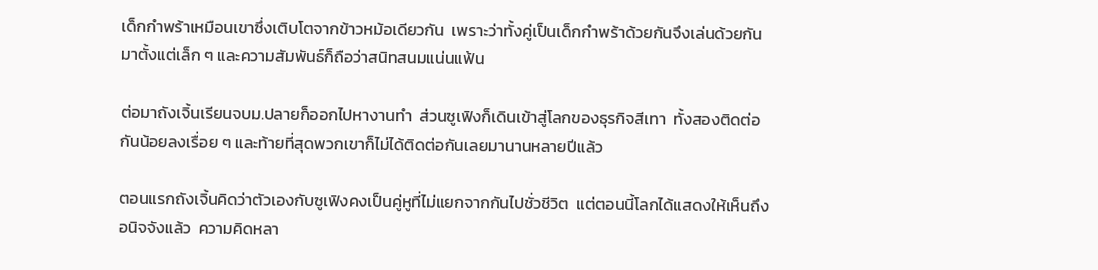เด็กกำพร้าเหมือนเขาซึ่งเติบโตจากข้าวหม้อเดียวกัน  เพราะว่าทั้งคู่เป็นเด็กกำพร้าด้วยกันจึงเล่นด้วยกันมาตั้งแต่เล็ก ๆ และความสัมพันธ์ก็ถือว่าสนิทสนมแน่นแฟ้น

ต่อมาถังเจิ้นเรียนจบม.ปลายก็ออกไปหางานทำ  ส่วนซูเฟิงก็เดินเข้าสู่โลกของธุรกิจสีเทา  ทั้งสองติดต่อกันน้อยลงเรื่อย ๆ และท้ายที่สุดพวกเขาก็ไม่ได้ติดต่อกันเลยมานานหลายปีแล้ว

ตอนแรกถังเจิ้นคิดว่าตัวเองกับซูเฟิงคงเป็นคู่หูที่ไม่แยกจากกันไปชั่วชีวิต  แต่ตอนนี้โลกได้แสดงให้เห็นถึงอนิจจังแล้ว  ความคิดหลา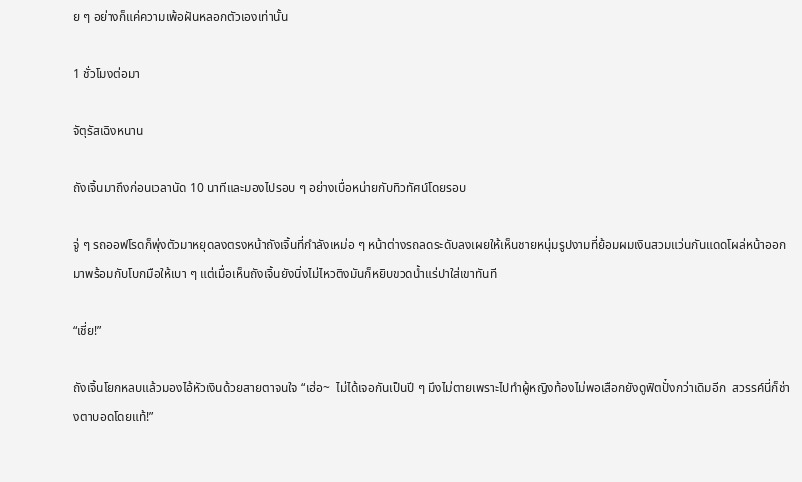ย ๆ อย่างก็แค่ความเพ้อฝันหลอกตัวเองเท่านั้น

1 ชั่วโมงต่อมา

จัตุรัสเฉิงหนาน

ถังเจิ้นมาถึงก่อนเวลานัด 10 นาทีและมองไปรอบ ๆ อย่างเบื่อหน่ายกับทิวทัศน์โดยรอบ

จู่ ๆ รถออฟโรดก็พุ่งตัวมาหยุดลงตรงหน้าถังเจิ้นที่กำลังเหม่อ ๆ หน้าต่างรถลดระดับลงเผยให้เห็นชายหนุ่มรูปงามที่ย้อมผมเงินสวมแว่นกันแดดโผล่หน้าออกมาพร้อมกับโบกมือให้เบา ๆ แต่เมื่อเห็นถังเจิ้นยังนิ่งไม่ไหวติงมันก็หยิบขวดน้ำแร่ปาใส่เขาทันที

“เชี่ย!”

ถังเจิ้นโยกหลบแล้วมองไอ้หัวเงินด้วยสายตาจนใจ “เฮ่อ~  ไม่ได้เจอกันเป็นปี ๆ มึงไม่ตายเพราะไปทำผู้หญิงท้องไม่พอเสือกยังดูฟิตปั๋งกว่าเดิมอีก  สวรรค์นี่ก็ช่างตาบอดโดยแท้!”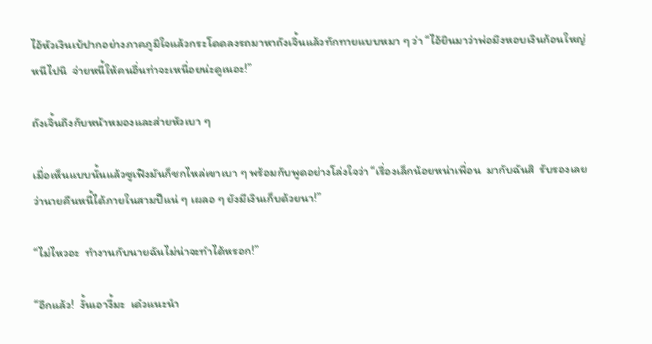ไอ้หัวเงินเบ้ปากอย่างภาคภูมิใจแล้วกระโดดลงรถมาหาถังเจิ้นแล้วทักทายแบบหมา ๆ ว่า “ไอ้ยินมาว่าพ่อมึงหอบเงินก้อนใหญ่หนีไปนิ  จ่ายหนี้ให้คนอื่นท่าจะเหนื่อยน่ะดูเนอะ!”

ถังเจิ้นถึงกับหน้าหมองและส่ายหัวเบา ๆ

เมื่อเห็นแบบนั้นแล้วซูเฟิงมันก็ชกไหล่เขาเบา ๆ พร้อมกับพูดอย่างโล่งใจว่า “เรื่องเล็กน้อยหน่าเพื่อน  มากับฉันสิ  รับรองเลยว่านายคืนหนี้ได้ภายในสามปีแน่ ๆ เผลอ ๆ ยังมีเงินเก็บด้วยนา!”

“ไม่ไหวอะ  ทำงานกับนายฉันไม่น่าจะทำได้หรอก!”

“อีกแล้ว!  งั้นเอางี้มะ  เด๋วแนะนำ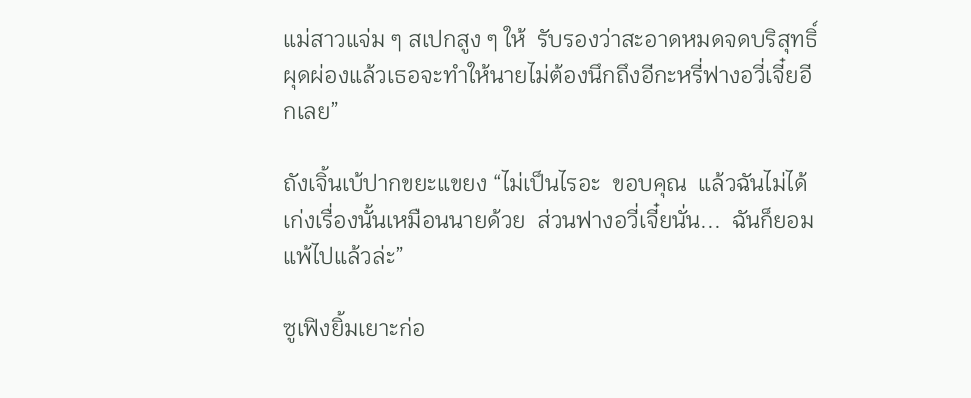แม่สาวแจ่ม ๆ สเปกสูง ๆ ให้  รับรองว่าสะอาดหมดจดบริสุทธิ์ผุดผ่องแล้วเธอจะทำให้นายไม่ต้องนึกถึงอีกะหรี่ฟางอวี่เจี๋ยอีกเลย”

ถังเจิ้นเบ้ปากขยะแขยง “ไม่เป็นไรอะ  ขอบคุณ  แล้วฉันไม่ได้เก่งเรื่องนั้นเหมือนนายด้วย  ส่วนฟางอวี่เจี๋ยนั่น...  ฉันก็ยอมแพ้ไปแล้วล่ะ”

ซูเฟิงยิ้มเยาะก่อ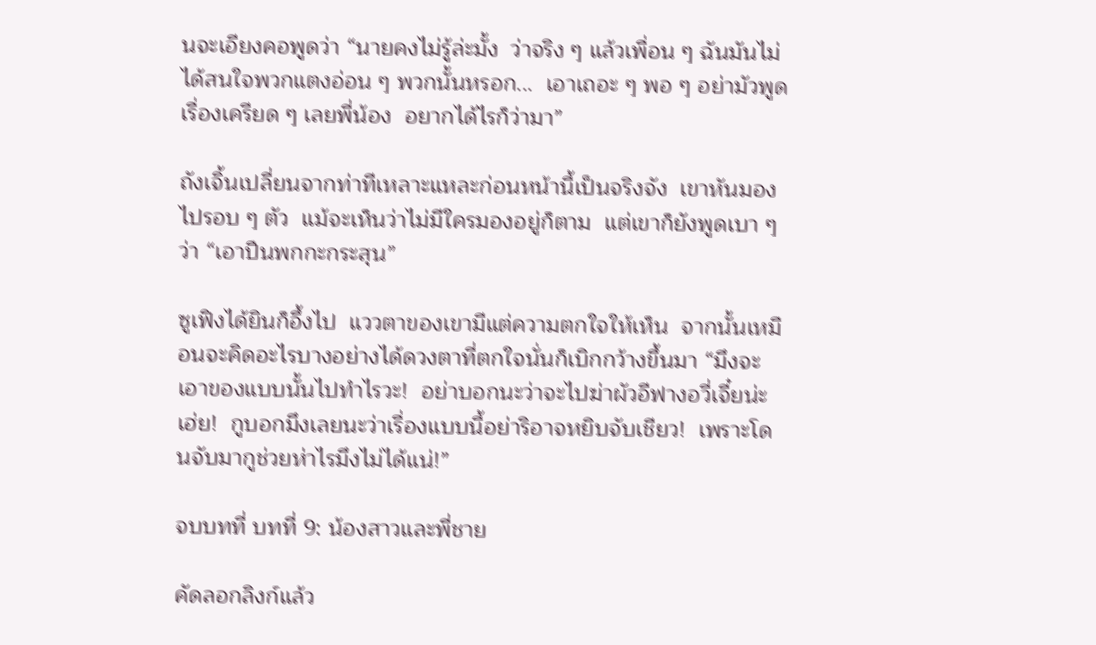นจะเอียงคอพูดว่า “นายคงไม่รู้ล่ะมั้ง  ว่าจริง ๆ แล้วเพื่อน ๆ ฉันมันไม่ได้สนใจพวกแตงอ่อน ๆ พวกนั้นหรอก...  เอาเถอะ ๆ พอ ๆ อย่ามัวพูดเรื่องเครียด ๆ เลยพี่น้อง  อยากได้ไรก็ว่ามา”

ถังเจิ้นเปลี่ยนจากท่าทีเหลาะแหละก่อนหน้านี้เป็นจริงจัง  เขาหันมองไปรอบ ๆ ตัว  แม้จะเห็นว่าไม่มีใครมองอยู่ก็ตาม  แต่เขาก็ยังพูดเบา ๆ ว่า “เอาปืนพกกะกระสุน”

ซูเฟิงได้ยินก็อึ้งไป  แววตาของเขามีแต่ความตกใจให้เห็น  จากนั้นเหมือนจะคิดอะไรบางอย่างได้ดวงตาที่ตกใจนั่นก็เบิกกว้างขึ้นมา “มึงจะเอาของแบบนั้นไปทำไรวะ!  อย่าบอกนะว่าจะไปฆ่าผัวอีฟางอวี่เจี๋ยน่ะเฮ่ย!  กูบอกมึงเลยนะว่าเรื่องแบบนี้อย่าริอาจหยิบจับเชียว!  เพราะโดนจับมากูช่วยห่าไรมึงไม่ได้แน่!”

จบบทที่ บทที่ 9: น้องสาวและพี่ชาย

คัดลอกลิงก์แล้ว